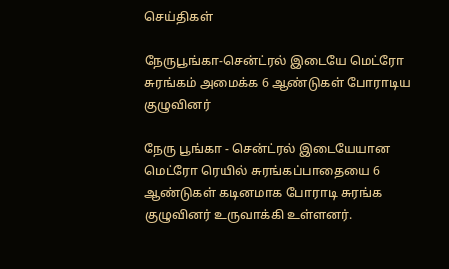செய்திகள்

நேருபூங்கா-சென்ட்ரல் இடையே மெட்ரோ சுரங்கம் அமைக்க 6 ஆண்டுகள் போராடிய குழுவினர்

நேரு பூங்கா - சென்ட்ரல் இடையேயான மெட்ரோ ரெயில் சுரங்கப்பாதையை 6 ஆண்டுகள் கடினமாக போராடி சுரங்க குழுவினர் உருவாக்கி உள்ளனர்.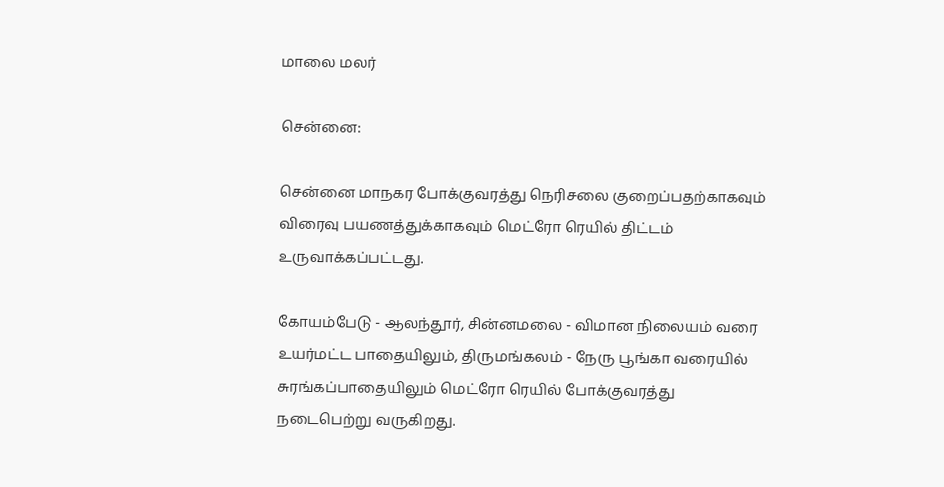மாலை மலர்

சென்னை:

சென்னை மாநகர போக்குவரத்து நெரிசலை குறைப்பதற்காகவும் விரைவு பயணத்துக்காகவும் மெட்ரோ ரெயில் திட்டம் உருவாக்கப்பட்டது.

கோயம்பேடு - ஆலந்தூர், சின்னமலை - விமான நிலையம் வரை உயர்மட்ட பாதையிலும், திருமங்கலம் - நேரு பூங்கா வரையில் சுரங்கப்பாதையிலும் மெட்ரோ ரெயில் போக்குவரத்து நடைபெற்று வருகிறது.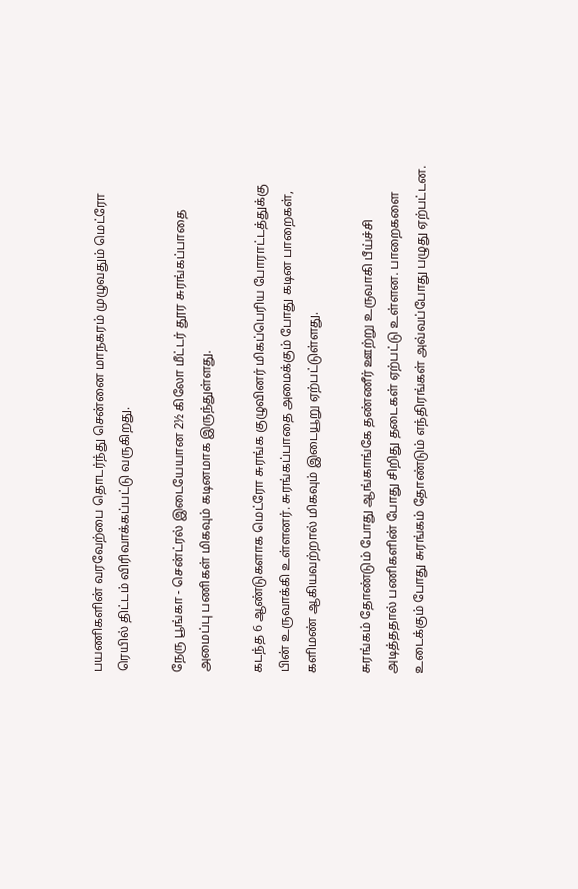பயணிகளின் வரவேற்பை தொடர்ந்து சென்னை மாநகரம் முழுவதும் மெட்ரோ ரெயில் திட்டம் விரிவாக்கப்பட்டு வருகிறது.

நேரு பூங்கா - சென்ட்ரல் இடையேயான 2½ கிலோ மீட்டர் தூர சுரங்கப்பாதை அமைப்பு பணிகள் மிகவும் கடினமாக இருந்துள்ளது.

கடந்த 6 ஆண்டுகளாக மெட்ரோ சுரங்க குழுவினர் மிகப்பெரிய போராட்டத்துக்கு பின் உருவாக்கி உள்ளனர். சுரங்கப்பாதை அமைக்கும் போது கடின பாறைகள், களிமண் ஆகியவற்றால் மிகவும் இடையூறு ஏற்பட்டுள்ளது.

சுரங்கம் தோண்டும் போது ஆங்காங்கே தண்ணீர் ஊற்று உருவாகி பீய்ச்சி அடித்ததால் பணிகளின் போது சிறிது தடைகள் ஏற்பட்டு உள்ளன. பாறைகளை உடைக்கும் போது சுரங்கம் தோண்டும் எந்திரங்கள் அவ்வப்போது பழுது ஏற்பட்டன.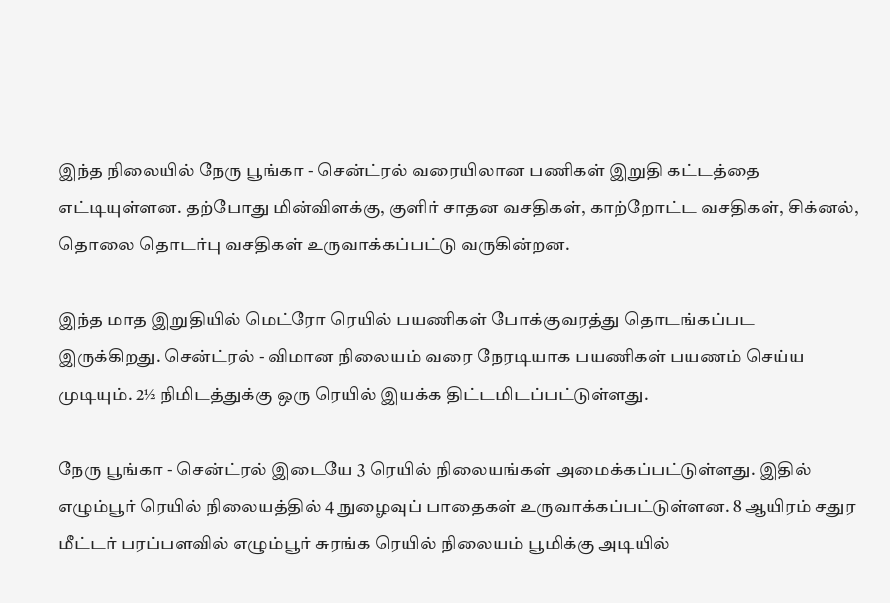இந்த நிலையில் நேரு பூங்கா - சென்ட்ரல் வரையிலான பணிகள் இறுதி கட்டத்தை எட்டியுள்ளன. தற்போது மின்விளக்கு, குளிர் சாதன வசதிகள், காற்றோட்ட வசதிகள், சிக்னல், தொலை தொடர்பு வசதிகள் உருவாக்கப்பட்டு வருகின்றன.

இந்த மாத இறுதியில் மெட்ரோ ரெயில் பயணிகள் போக்குவரத்து தொடங்கப்பட இருக்கிறது. சென்ட்ரல் - விமான நிலையம் வரை நேரடியாக பயணிகள் பயணம் செய்ய முடியும். 2½ நிமிடத்துக்கு ஒரு ரெயில் இயக்க திட்டமிடப்பட்டுள்ளது.

நேரு பூங்கா - சென்ட்ரல் இடையே 3 ரெயில் நிலையங்கள் அமைக்கப்பட்டுள்ளது. இதில் எழும்பூர் ரெயில் நிலையத்தில் 4 நுழைவுப் பாதைகள் உருவாக்கப்பட்டுள்ளன. 8 ஆயிரம் சதுர மீட்டர் பரப்பளவில் எழும்பூர் சுரங்க ரெயில் நிலையம் பூமிக்கு அடியில்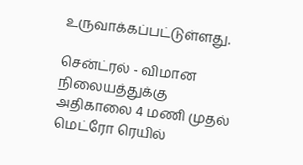உருவாக்கப்பட்டுள்ளது.

சென்ட்ரல் - விமான நிலையத்துக்கு அதிகாலை 4 மணி முதல் மெட்ரோ ரெயில்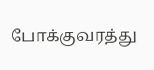போக்குவரத்து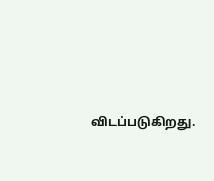விடப்படுகிறது.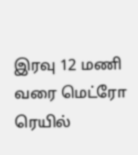இரவு 12 மணி வரை மெட்ரோ ரெயில்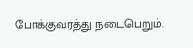போக்குவரத்து நடைபெறும்.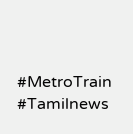#MetroTrain #Tamilnews